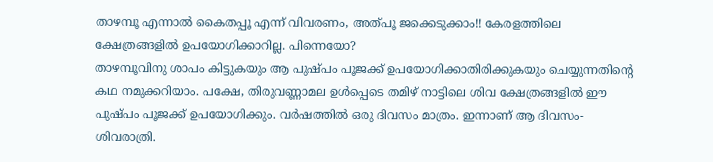താഴമ്പൂ എന്നാൽ കൈതപ്പൂ എന്ന് വിവരണം, അത്പൂ ജക്കെടുക്കാം!! കേരളത്തിലെ ക്ഷേത്രങ്ങളിൽ ഉപയോഗിക്കാറില്ല. പിന്നെയോ?
താഴമ്പൂവിനു ശാപം കിട്ടുകയും ആ പുഷ്പം പൂജക്ക് ഉപയോഗിക്കാതിരിക്കുകയും ചെയ്യുന്നതിന്റെ കഥ നമുക്കറിയാം. പക്ഷേ, തിരുവണ്ണാമല ഉൾപ്പെടെ തമിഴ് നാട്ടിലെ ശിവ ക്ഷേത്രങ്ങളിൽ ഈ പുഷ്പം പൂജക്ക് ഉപയോഗിക്കും. വർഷത്തിൽ ഒരു ദിവസം മാത്രം. ഇന്നാണ് ആ ദിവസം- ശിവരാത്രി.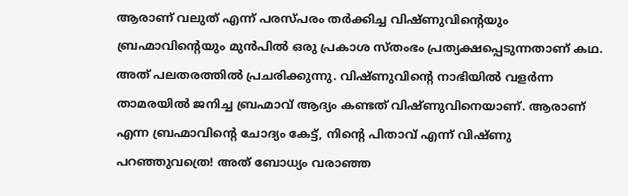ആരാണ് വലുത് എന്ന് പരസ്പരം തർക്കിച്ച വിഷ്ണുവിന്റെയും ബ്രഹ്മാവിന്റെയും മുൻപിൽ ഒരു പ്രകാശ സ്തംഭം പ്രത്യക്ഷപ്പെടുന്നതാണ് കഥ. അത് പലതരത്തിൽ പ്രചരിക്കുന്നു. വിഷ്ണുവിന്റെ നാഭിയിൽ വളർന്ന താമരയിൽ ജനിച്ച ബ്രഹ്മാവ് ആദ്യം കണ്ടത് വിഷ്ണുവിനെയാണ്. ആരാണ് എന്ന ബ്രഹ്മാവിന്റെ ചോദ്യം കേട്ട്, നിന്റെ പിതാവ് എന്ന് വിഷ്ണു പറഞ്ഞുവത്രെ! അത് ബോധ്യം വരാഞ്ഞ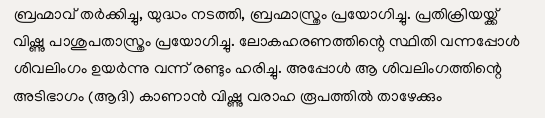ബ്രഹ്മാവ് തർക്കിച്ചു, യുദ്ധം നടത്തി, ബ്രഹ്മാസ്ത്രം പ്രയോഗിച്ചു. പ്രതിക്രിയയ്ക്ക് വിഷ്ണു പാശുപതാസ്ത്രം പ്രയോഗിച്ചു. ലോകഹരണത്തിന്റെ സ്ഥിതി വന്നപ്പോൾ ശിവലിംഗം ഉയർന്നു വന്ന് രണ്ടും ഹരിച്ചു. അപ്പോൾ ആ ശിവലിംഗത്തിന്റെ അടിഭാഗം (ആദി) കാണാൻ വിഷ്ണു വരാഹ രൂപത്തിൽ താഴേക്കും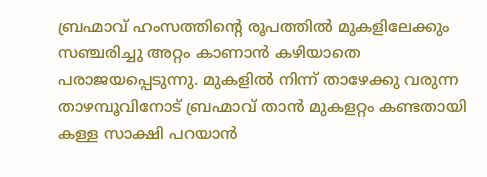ബ്രഹ്മാവ് ഹംസത്തിന്റെ രൂപത്തിൽ മുകളിലേക്കും സഞ്ചരിച്ചു അറ്റം കാണാൻ കഴിയാതെ പരാജയപ്പെടുന്നു. മുകളിൽ നിന്ന് താഴേക്കു വരുന്ന താഴമ്പൂവിനോട് ബ്രഹ്മാവ് താൻ മുകളറ്റം കണ്ടതായി കള്ള സാക്ഷി പറയാൻ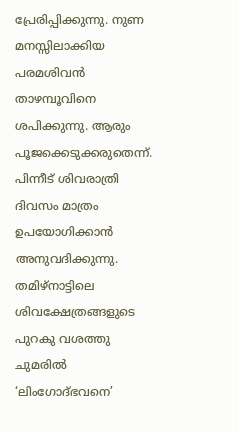പ്രേരിപ്പിക്കുന്നു. നുണ മനസ്സിലാക്കിയ പരമശിവൻ താഴമ്പൂവിനെ ശപിക്കുന്നു. ആരും പൂജക്കെടുക്കരുതെന്ന്. പിന്നീട് ശിവരാത്രി ദിവസം മാത്രം ഉപയോഗിക്കാൻ അനുവദിക്കുന്നു.
തമിഴ്നാട്ടിലെ ശിവക്ഷേത്രങ്ങളുടെ പുറകു വശത്തു ചുമരിൽ ‘ലിംഗോദ്ഭവനെ’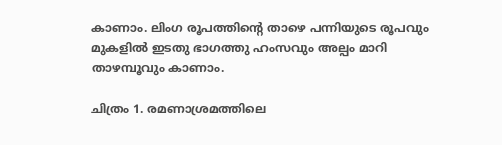കാണാം. ലിംഗ രൂപത്തിന്റെ താഴെ പന്നിയുടെ രൂപവും മുകളിൽ ഇടതു ഭാഗത്തു ഹംസവും അല്പം മാറി താഴമ്പൂവും കാണാം.

ചിത്രം 1. രമണാശ്രമത്തിലെ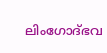ലിംഗോദ്ഭവ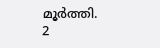മൂർത്തി.
2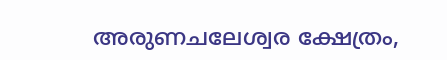അരുണചലേശ്വര ക്ഷേത്രം,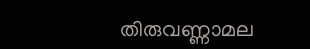തിരുവണ്ണാമല